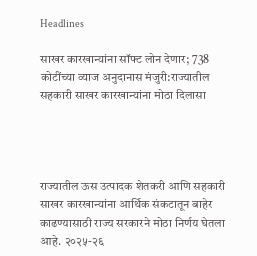Headlines

साखर कारखान्यांना सॉफ्ट लोन देणार; 738 कोटींच्या व्याज अनुदानास मंजुरी:राज्यातील सहकारी साखर कारखान्यांना मोठा दिलासा




राज्यातील ऊस उत्पादक शेतकरी आणि सहकारी साखर कारखान्यांना आर्थिक संकटातून बाहेर काढण्यासाठी राज्य सरकारने मोठा निर्णय घेतला आहे. २०२५-२६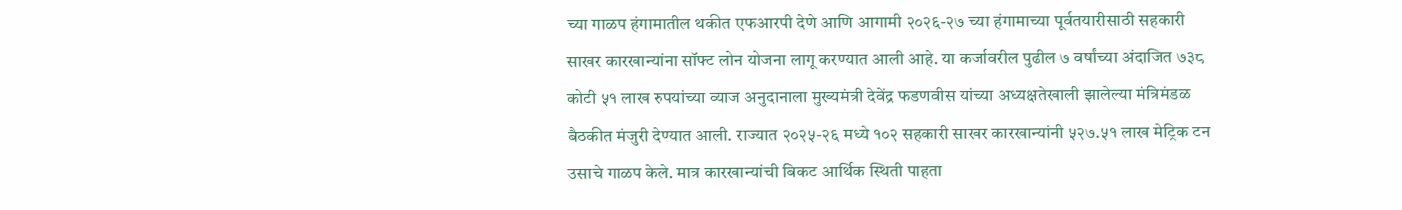च्या गाळप हंगामातील थकीत एफआरपी देणे आणि आगामी २०२६-२७ च्या हंगामाच्या पूर्वतयारीसाठी सहकारी साखर कारखान्यांना सॉफ्ट लोन योजना लागू करण्यात आली आहे. या कर्जावरील पुढील ७ वर्षांच्या अंदाजित ७३८ कोटी ५१ लाख रुपयांच्या व्याज अनुदानाला मुख्यमंत्री देवेंद्र फडणवीस यांच्या अध्यक्षतेखाली झालेल्या मंत्रिमंडळ बैठकीत मंजुरी देण्यात आली. राज्यात २०२५-२६ मध्ये १०२ सहकारी साखर कारखान्यांनी ५२७.५१ लाख मेट्रिक टन उसाचे गाळप केले. मात्र कारखान्यांची बिकट आर्थिक स्थिती पाहता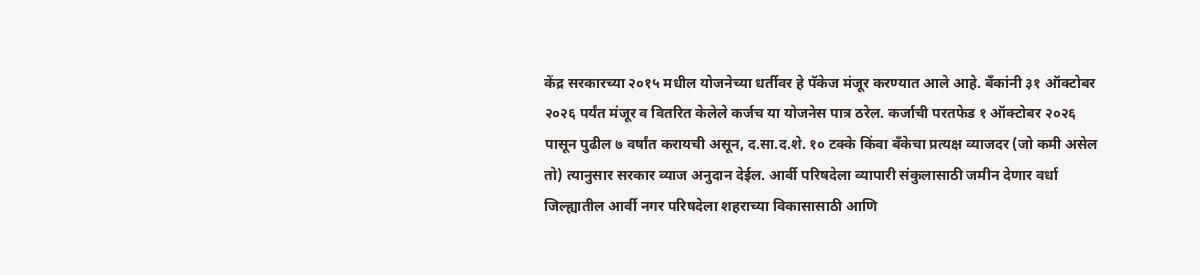केंद्र सरकारच्या २०१५ मधील योजनेच्या धर्तीवर हे पॅकेज मंजूर करण्यात आले आहे. बँकांनी ३१ ऑक्टोबर २०२६ पर्यंत मंजूर व वितरित केलेले कर्जच या योजनेस पात्र ठरेल. कर्जाची परतफेड १ ऑक्टोबर २०२६ पासून पुढील ७ वर्षांत करायची असून, द.सा.द.शे. १० टक्के किंवा बँकेचा प्रत्यक्ष व्याजदर (जो कमी असेल तो) त्यानुसार सरकार व्याज अनुदान देईल. आर्वी परिषदेला व्यापारी संकुलासाठी जमीन देणार वर्धा जिल्ह्यातील आर्वी नगर परिषदेला शहराच्या विकासासाठी आणि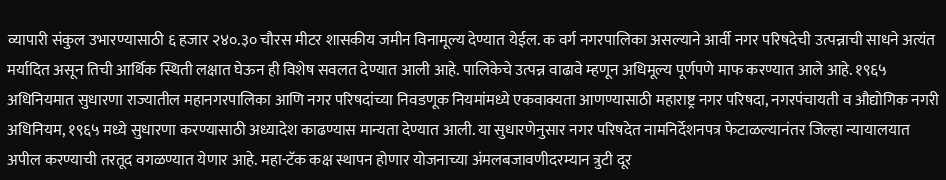व्यापारी संकुल उभारण्यासाठी ६ हजार २४०.३० चौरस मीटर शासकीय जमीन विनामूल्य देण्यात येईल. क वर्ग नगरपालिका असल्याने आर्वी नगर परिषदेची उत्पन्नाची साधने अत्यंत मर्यादित असून तिची आर्थिक स्थिती लक्षात घेऊन ही विशेष सवलत देण्यात आली आहे. पालिकेचे उत्पन्न वाढावे म्हणून अधिमूल्य पूर्णपणे माफ करण्यात आले आहे. १९६५ अधिनियमात सुधारणा राज्यातील महानगरपालिका आणि नगर परिषदांच्या निवडणूक नियमांमध्ये एकवाक्यता आणण्यासाठी महाराष्ट्र नगर परिषदा, नगरपंचायती व औद्योगिक नगरी अधिनियम, १९६५ मध्ये सुधारणा करण्यासाठी अध्यादेश काढण्यास मान्यता देण्यात आली. या सुधारणेनुसार नगर परिषदेत नामनिर्देशनपत्र फेटाळल्यानंतर जिल्हा न्यायालयात अपील करण्याची तरतूद वगळण्यात येणार आहे. महा-टॅक कक्ष स्थापन होणार योजनाच्या अंमलबजावणीदरम्यान त्रुटी दूर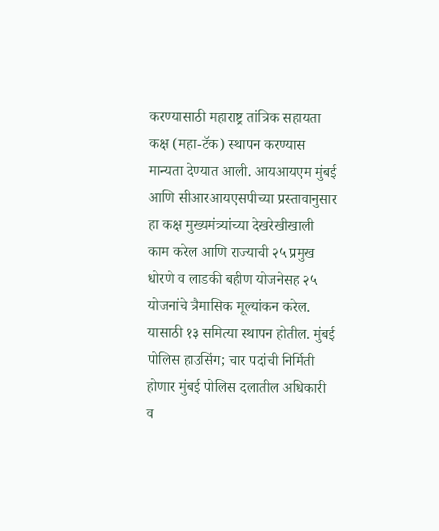करण्यासाठी महाराष्ट्र तांत्रिक सहायता कक्ष (महा-टॅक) स्थापन करण्यास मान्यता देण्यात आली. आयआयएम मुंबई आणि सीआरआयएसपीच्या प्रस्तावानुसार हा कक्ष मुख्यमंत्र्यांच्या देखरेखीखाली काम करेल आणि राज्याची २५ प्रमुख धोरणे व लाडकी बहीण योजनेसह २५ योजनांचे त्रैमासिक मूल्यांकन करेल. यासाठी १३ समित्या स्थापन होतील. मुंबई पोलिस हाउसिंग; चार पदांची निर्मिती होणार मुंबई पोलिस दलातील अधिकारी व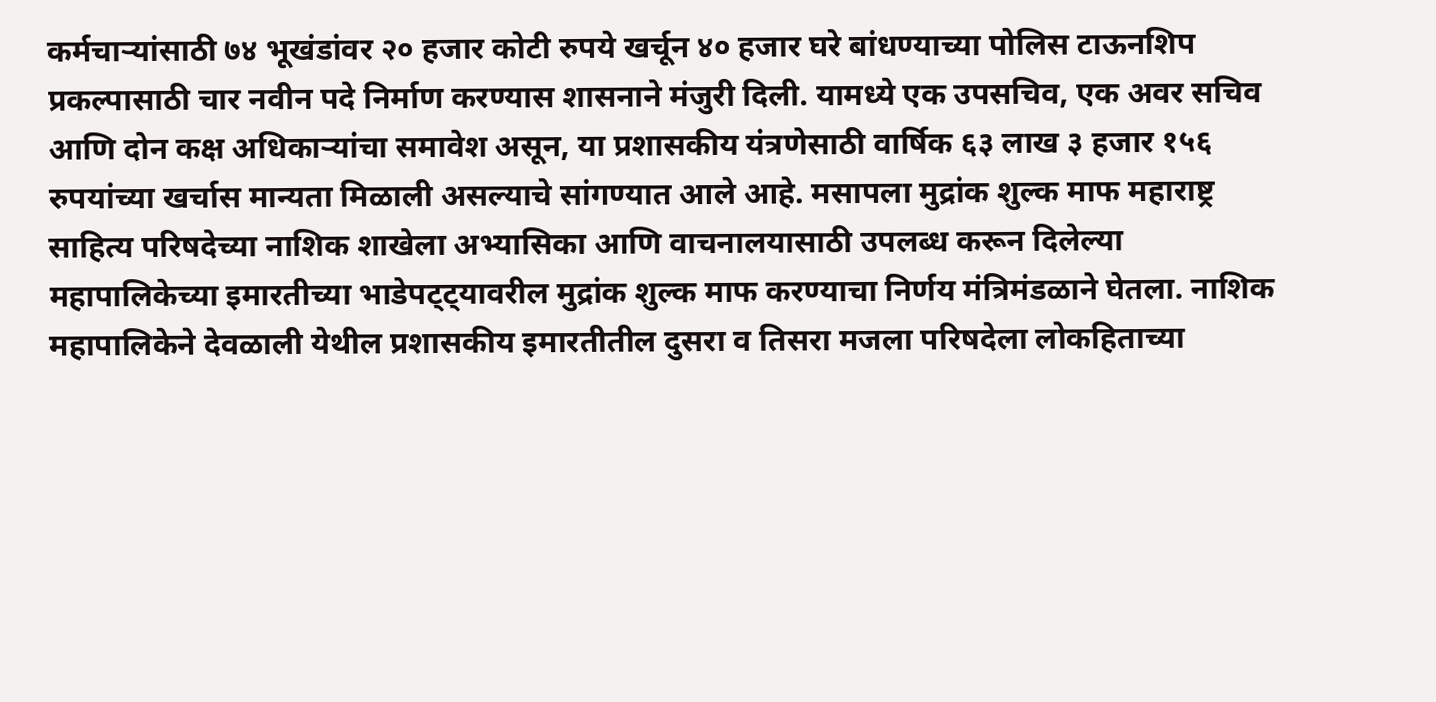कर्मचाऱ्यांसाठी ७४ भूखंडांवर २० हजार कोटी रुपये खर्चून ४० हजार घरे बांधण्याच्या पोलिस टाऊनशिप प्रकल्पासाठी चार नवीन पदे निर्माण करण्यास शासनाने मंजुरी दिली. यामध्ये एक उपसचिव, एक अवर सचिव आणि दोन कक्ष अधिकाऱ्यांचा समावेश असून, या प्रशासकीय यंत्रणेसाठी वार्षिक ६३ लाख ३ हजार १५६ रुपयांच्या खर्चास मान्यता मिळाली असल्याचे सांगण्यात आले आहे. मसापला मुद्रांक शुल्क माफ महाराष्ट्र साहित्य परिषदेच्या नाशिक शाखेला अभ्यासिका आणि वाचनालयासाठी उपलब्ध करून दिलेल्या महापालिकेच्या इमारतीच्या भाडेपट्ट्यावरील मुद्रांक शुल्क माफ करण्याचा निर्णय मंत्रिमंडळाने घेतला. नाशिक महापालिकेने देवळाली येथील प्रशासकीय इमारतीतील दुसरा व तिसरा मजला परिषदेला लोकहिताच्या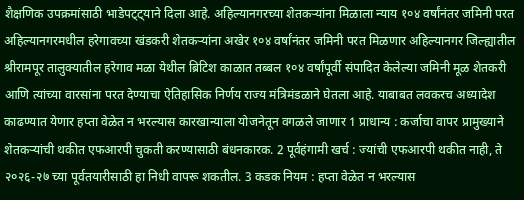शैक्षणिक उपक्रमांसाठी भाडेपट्ट्याने दिला आहे. अहिल्यानगरच्या शेतकऱ्यांना मिळाला न्याय १०४ वर्षांनंतर जमिनी परत अहिल्यानगरमधील हरेगावच्या खंडकरी शेतकऱ्यांना अखेर १०४ वर्षांनंतर जमिनी परत मिळणार अहिल्यानगर जिल्ह्यातील श्रीरामपूर तालुक्यातील हरेगाव मळा येथील ब्रिटिश काळात तब्बल १०४ वर्षांपूर्वी संपादित केलेल्या जमिनी मूळ शेतकरी आणि त्यांच्या वारसांना परत देण्याचा ऐतिहासिक निर्णय राज्य मंत्रिमंडळाने घेतला आहे. याबाबत लवकरच अध्यादेश काढण्यात येणार हप्ता वेळेत न भरल्यास कारखान्याला योजनेतून वगळले जाणार 1 प्राधान्य : कर्जाचा वापर प्रामुख्याने शेतकऱ्यांची थकीत एफआरपी चुकती करण्यासाठी बंधनकारक. 2 पूर्वहंगामी खर्च : ज्यांची एफआरपी थकीत नाही, ते २०२६-२७ च्या पूर्वतयारीसाठी हा निधी वापरू शकतील. 3 कडक नियम : हप्ता वेळेत न भरल्यास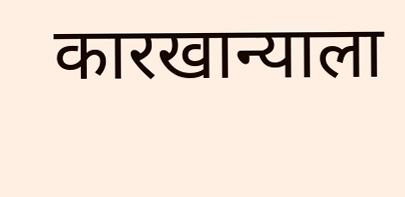कारखान्याला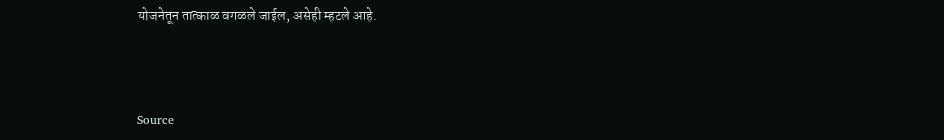योजनेतून तात्काळ वगळले जाईल, असेही म्हटले आहे.



Source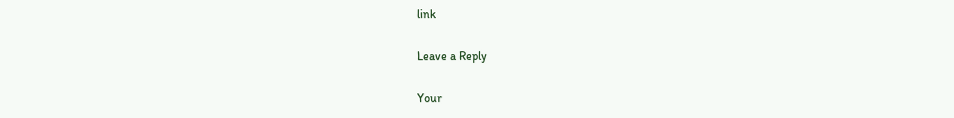link

Leave a Reply

Your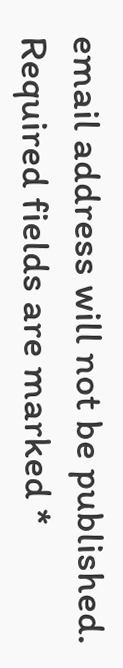email address will not be published. Required fields are marked *